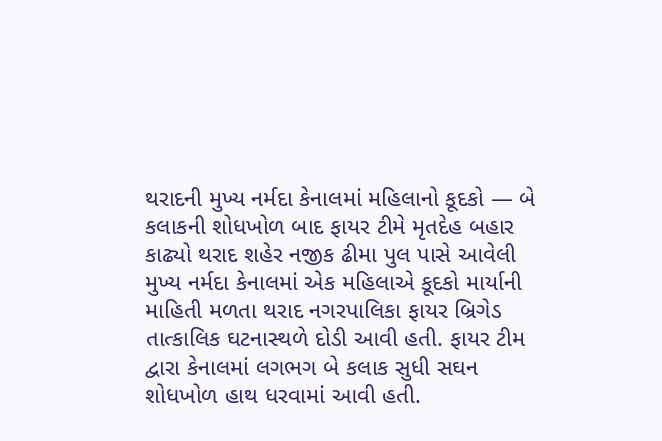થરાદની મુખ્ય નર્મદા કેનાલમાં મહિલાનો કૂદકો — બે કલાકની શોધખોળ બાદ ફાયર ટીમે મૃતદેહ બહાર કાઢ્યો થરાદ શહેર નજીક ઢીમા પુલ પાસે આવેલી મુખ્ય નર્મદા કેનાલમાં એક મહિલાએ કૂદકો માર્યાની માહિતી મળતા થરાદ નગરપાલિકા ફાયર બ્રિગેડ તાત્કાલિક ઘટનાસ્થળે દોડી આવી હતી. ફાયર ટીમ દ્વારા કેનાલમાં લગભગ બે કલાક સુધી સઘન શોધખોળ હાથ ધરવામાં આવી હતી.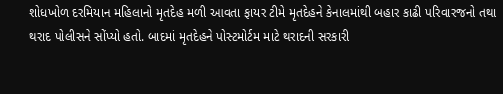શોધખોળ દરમિયાન મહિલાનો મૃતદેહ મળી આવતા ફાયર ટીમે મૃતદેહને કેનાલમાંથી બહાર કાઢી પરિવારજનો તથા થરાદ પોલીસને સોંપ્યો હતો. બાદમાં મૃતદેહને પોસ્ટમોર્ટમ માટે થરાદની સરકારી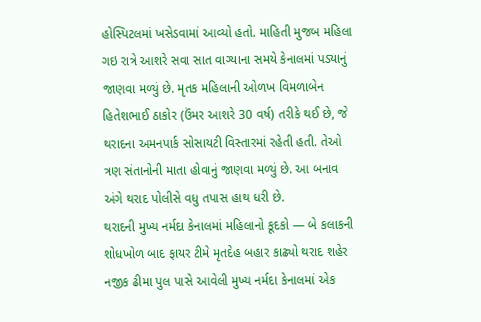હોસ્પિટલમાં ખસેડવામાં આવ્યો હતો. માહિતી મુજબ મહિલા ગઇ રાત્રે આશરે સવા સાત વાગ્યાના સમયે કેનાલમાં પડ્યાનું જાણવા મળ્યું છે. મૃતક મહિલાની ઓળખ વિમળાબેન હિતેશભાઈ ઠાકોર (ઉંમર આશરે 30 વર્ષ) તરીકે થઈ છે, જે થરાદના અમનપાર્ક સોસાયટી વિસ્તારમાં રહેતી હતી. તેઓ ત્રણ સંતાનોની માતા હોવાનું જાણવા મળ્યું છે. આ બનાવ અંગે થરાદ પોલીસે વધુ તપાસ હાથ ધરી છે.
થરાદની મુખ્ય નર્મદા કેનાલમાં મહિલાનો કૂદકો — બે કલાકની શોધખોળ બાદ ફાયર ટીમે મૃતદેહ બહાર કાઢ્યો થરાદ શહેર નજીક ઢીમા પુલ પાસે આવેલી મુખ્ય નર્મદા કેનાલમાં એક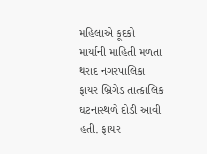મહિલાએ કૂદકો માર્યાની માહિતી મળતા થરાદ નગરપાલિકા
ફાયર બ્રિગેડ તાત્કાલિક ઘટનાસ્થળે દોડી આવી હતી. ફાયર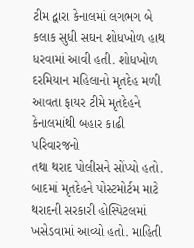ટીમ દ્વારા કેનાલમાં લગભગ બે કલાક સુધી સઘન શોધખોળ હાથ ધરવામાં આવી હતી. શોધખોળ દરમિયાન મહિલાનો મૃતદેહ મળી આવતા ફાયર ટીમે મૃતદેહને કેનાલમાંથી બહાર કાઢી પરિવારજનો
તથા થરાદ પોલીસને સોંપ્યો હતો. બાદમાં મૃતદેહને પોસ્ટમોર્ટમ માટે થરાદની સરકારી હોસ્પિટલમાં ખસેડવામાં આવ્યો હતો. માહિતી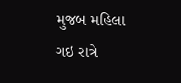મુજબ મહિલા ગઇ રાત્રે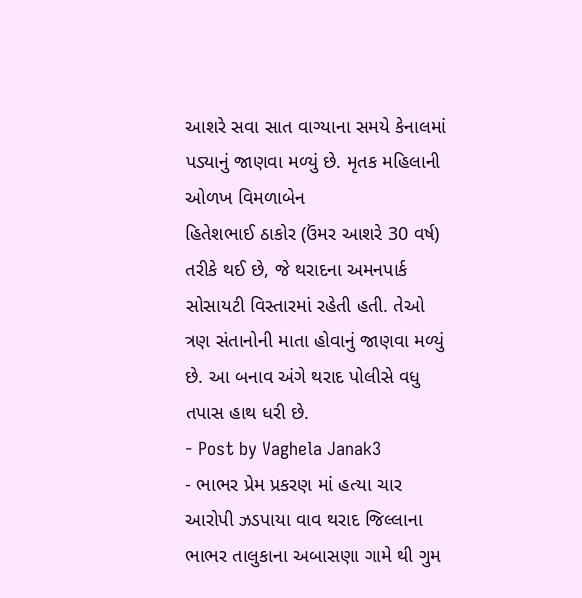આશરે સવા સાત વાગ્યાના સમયે કેનાલમાં પડ્યાનું જાણવા મળ્યું છે. મૃતક મહિલાની ઓળખ વિમળાબેન
હિતેશભાઈ ઠાકોર (ઉંમર આશરે 30 વર્ષ) તરીકે થઈ છે, જે થરાદના અમનપાર્ક સોસાયટી વિસ્તારમાં રહેતી હતી. તેઓ ત્રણ સંતાનોની માતા હોવાનું જાણવા મળ્યું છે. આ બનાવ અંગે થરાદ પોલીસે વધુ તપાસ હાથ ધરી છે.
- Post by Vaghela Janak3
- ભાભર પ્રેમ પ્રકરણ માં હત્યા ચાર આરોપી ઝડપાયા વાવ થરાદ જિલ્લાના ભાભર તાલુકાના અબાસણા ગામે થી ગુમ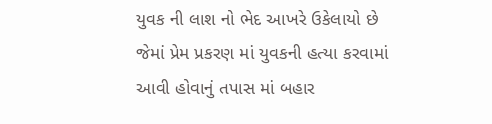યુવક ની લાશ નો ભેદ આખરે ઉકેલાયો છે જેમાં પ્રેમ પ્રકરણ માં યુવકની હત્યા કરવામાં આવી હોવાનું તપાસ માં બહાર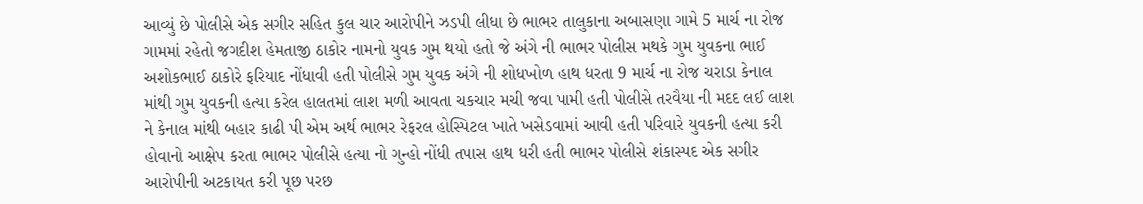આવ્યું છે પોલીસે એક સગીર સહિત કુલ ચાર આરોપીને ઝડપી લીધા છે ભાભર તાલુકાના અબાસણા ગામે 5 માર્ચ ના રોજ ગામમાં રહેતો જગદીશ હેમતાજી ઠાકોર નામનો યુવક ગુમ થયો હતો જે અંગે ની ભાભર પોલીસ મથકે ગુમ યુવકના ભાઈ અશોકભાઈ ઠાકોરે ફરિયાદ નોંધાવી હતી પોલીસે ગુમ યુવક અંગે ની શોધખોળ હાથ ધરતા 9 માર્ચ ના રોજ ચરાડા કેનાલ માંથી ગુમ યુવકની હત્યા કરેલ હાલતમાં લાશ મળી આવતા ચકચાર મચી જવા પામી હતી પોલીસે તરવૈયા ની મદદ લઈ લાશ ને કેનાલ માંથી બહાર કાઢી પી એમ અર્થ ભાભર રેફરલ હોસ્પિટલ ખાતે ખસેડવામાં આવી હતી પરિવારે યુવકની હત્યા કરી હોવાનો આક્ષેપ કરતા ભાભર પોલીસે હત્યા નો ગુન્હો નોંધી તપાસ હાથ ધરી હતી ભાભર પોલીસે શંકાસ્પદ એક સગીર આરોપીની અટકાયત કરી પૂછ પરછ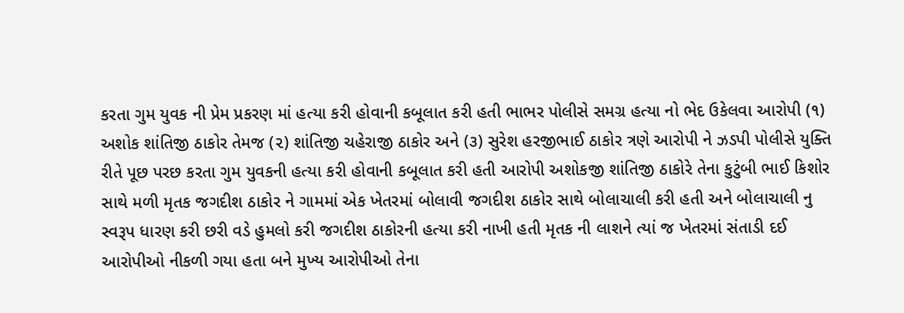કરતા ગુમ યુવક ની પ્રેમ પ્રકરણ માં હત્યા કરી હોવાની કબૂલાત કરી હતી ભાભર પોલીસે સમગ્ર હત્યા નો ભેદ ઉકેલવા આરોપી (૧) અશોક શાંતિજી ઠાકોર તેમજ (૨) શાંતિજી ચહેરાજી ઠાકોર અને (૩) સુરેશ હરજીભાઈ ઠાકોર ત્રણે આરોપી ને ઝડપી પોલીસે યુક્તિ રીતે પૂછ પરછ કરતા ગુમ યુવકની હત્યા કરી હોવાની કબૂલાત કરી હતી આરોપી અશોકજી શાંતિજી ઠાકોરે તેના કુટુંબી ભાઈ કિશોર સાથે મળી મૃતક જગદીશ ઠાકોર ને ગામમાં એક ખેતરમાં બોલાવી જગદીશ ઠાકોર સાથે બોલાચાલી કરી હતી અને બોલાચાલી નુ સ્વરૂપ ધારણ કરી છરી વડે હુમલો કરી જગદીશ ઠાકોરની હત્યા કરી નાખી હતી મૃતક ની લાશને ત્યાં જ ખેતરમાં સંતાડી દઈ આરોપીઓ નીકળી ગયા હતા બને મુખ્ય આરોપીઓ તેના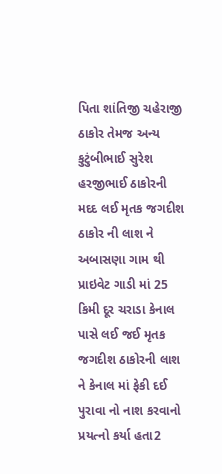પિતા શાંતિજી ચહેરાજી ઠાકોર તેમજ અન્ય કુટુંબીભાઈ સુરેશ હરજીભાઈ ઠાકોરની મદદ લઈ મૃતક જગદીશ ઠાકોર ની લાશ ને અબાસણા ગામ થી પ્રાઇવેટ ગાડી માં 25 કિમી દૂર ચરાડા કેનાલ પાસે લઈ જઈ મૃતક જગદીશ ઠાકોરની લાશ ને કેનાલ માં ફેકી દઈ પુરાવા નો નાશ કરવાનો પ્રયત્નો કર્યા હતા2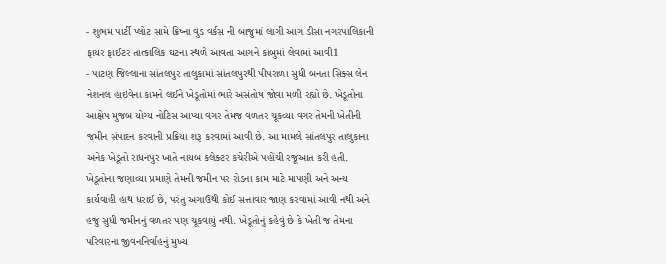- શુભમ પાર્ટી પ્લોટ સામે ક્રિષ્ના વુડ વર્કસ ની બાજુમાં લાગી આગ ડીસા નગરપાલિકાની ફાયર ફાઈટર તાત્કાલિક ઘટના સ્થળે આવતા આગને કાબુમાં લેવામાં આવી1
- પાટણ જિલ્લાના સાંતલપુર તાલુકામાં સાંતલપુરથી પીપરાળા સુધી બનતા સિક્સ લેન નેશનલ હાઇવેના કામને લઈને ખેડૂતોમાં ભારે અસંતોષ જોવા મળી રહ્યો છે. ખેડૂતોના આક્ષેપ મુજબ યોગ્ય નોટિસ આપ્યા વગર તેમજ વળતર ચૂકવ્યા વગર તેમની ખેતીની જમીન સંપાદન કરવાની પ્રક્રિયા શરૂ કરવામાં આવી છે. આ મામલે સાંતલપુર તાલુકાના અનેક ખેડૂતો રાધનપુર ખાતે નાયબ કલેક્ટર કચેરીએ પહોંચી રજૂઆત કરી હતી. ખેડૂતોના જણાવ્યા પ્રમાણે તેમની જમીન પર રોડના કામ માટે માપણી અને અન્ય કાર્યવાહી હાથ ધરાઈ છે, પરંતુ અગાઉથી કોઈ સત્તાવાર જાણ કરવામાં આવી નથી અને હજુ સુધી જમીનનું વળતર પણ ચૂકવાયું નથી. ખેડૂતોનું કહેવું છે કે ખેતી જ તેમના પરિવારના જીવનનિર્વાહનું મુખ્ય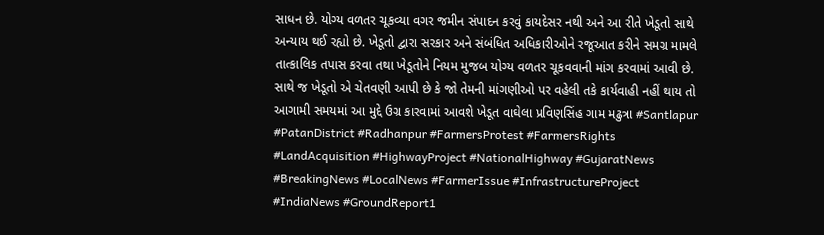સાધન છે. યોગ્ય વળતર ચૂકવ્યા વગર જમીન સંપાદન કરવું કાયદેસર નથી અને આ રીતે ખેડૂતો સાથે અન્યાય થઈ રહ્યો છે. ખેડૂતો દ્વારા સરકાર અને સંબંધિત અધિકારીઓને રજૂઆત કરીને સમગ્ર મામલે તાત્કાલિક તપાસ કરવા તથા ખેડૂતોને નિયમ મુજબ યોગ્ય વળતર ચૂકવવાની માંગ કરવામાં આવી છે. સાથે જ ખેડૂતો એ ચેતવણી આપી છે કે જો તેમની માંગણીઓ પર વહેલી તકે કાર્યવાહી નહીં થાય તો આગામી સમયમાં આ મુદ્દે ઉગ્ર કારવામાં આવશે ખેડૂત વાઘેલા પ્રવિણસિંહ ગામ મઢુત્રા #Santlapur #PatanDistrict #Radhanpur #FarmersProtest #FarmersRights #LandAcquisition #HighwayProject #NationalHighway #GujaratNews #BreakingNews #LocalNews #FarmerIssue #InfrastructureProject #IndiaNews #GroundReport1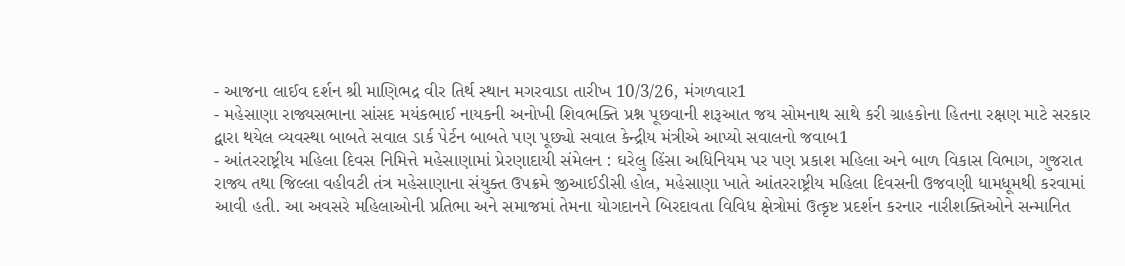- આજના લાઈવ દર્શન શ્રી માણિભદ્ર વીર તિર્થ સ્થાન મગરવાડા તારીખ 10/3/26, મંગળવાર1
- મહેસાણા રાજ્યસભાના સાંસદ મયંકભાઈ નાયકની અનોખી શિવભક્તિ પ્રશ્ન પૂછવાની શરૂઆત જય સોમનાથ સાથે કરી ગ્રાહકોના હિતના રક્ષણ માટે સરકાર દ્વારા થયેલ વ્યવસ્થા બાબતે સવાલ ડાર્ક પેર્ટન બાબતે પણ પૂછ્યો સવાલ કેન્દ્રીય મંત્રીએ આપ્યો સવાલનો જવાબ1
- આંતરરાષ્ટ્રીય મહિલા દિવસ નિમિત્તે મહેસાણામાં પ્રેરણાદાયી સંમેલન : ઘરેલુ હિંસા અધિનિયમ પર પણ પ્રકાશ મહિલા અને બાળ વિકાસ વિભાગ, ગુજરાત રાજ્ય તથા જિલ્લા વહીવટી તંત્ર મહેસાણાના સંયુક્ત ઉપક્રમે જીઆઈડીસી હોલ, મહેસાણા ખાતે આંતરરાષ્ટ્રીય મહિલા દિવસની ઉજવણી ધામધૂમથી કરવામાં આવી હતી. આ અવસરે મહિલાઓની પ્રતિભા અને સમાજમાં તેમના યોગદાનને બિરદાવતા વિવિધ ક્ષેત્રોમાં ઉત્કૃષ્ટ પ્રદર્શન કરનાર નારીશક્તિઓને સન્માનિત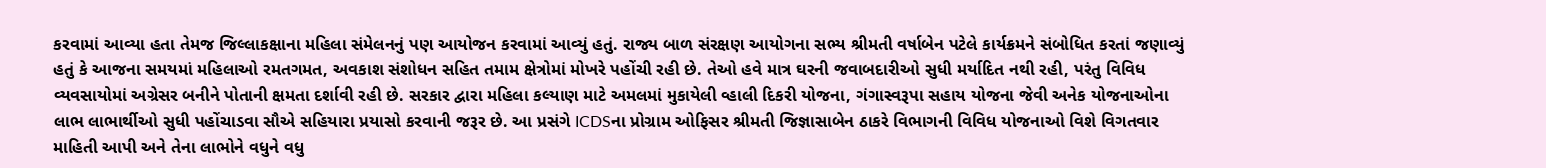કરવામાં આવ્યા હતા તેમજ જિલ્લાકક્ષાના મહિલા સંમેલનનું પણ આયોજન કરવામાં આવ્યું હતું. રાજ્ય બાળ સંરક્ષણ આયોગના સભ્ય શ્રીમતી વર્ષાબેન પટેલે કાર્યક્રમને સંબોધિત કરતાં જણાવ્યું હતું કે આજના સમયમાં મહિલાઓ રમતગમત, અવકાશ સંશોધન સહિત તમામ ક્ષેત્રોમાં મોખરે પહોંચી રહી છે. તેઓ હવે માત્ર ઘરની જવાબદારીઓ સુધી મર્યાદિત નથી રહી, પરંતુ વિવિધ વ્યવસાયોમાં અગ્રેસર બનીને પોતાની ક્ષમતા દર્શાવી રહી છે. સરકાર દ્વારા મહિલા કલ્યાણ માટે અમલમાં મુકાયેલી વ્હાલી દિકરી યોજના, ગંગાસ્વરૂપા સહાય યોજના જેવી અનેક યોજનાઓના લાભ લાભાર્થીઓ સુધી પહોંચાડવા સૌએ સહિયારા પ્રયાસો કરવાની જરૂર છે. આ પ્રસંગે ICDSના પ્રોગ્રામ ઓફિસર શ્રીમતી જિજ્ઞાસાબેન ઠાકરે વિભાગની વિવિધ યોજનાઓ વિશે વિગતવાર માહિતી આપી અને તેના લાભોને વધુને વધુ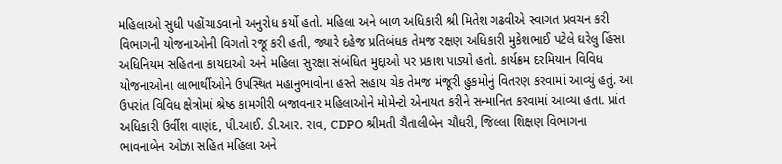મહિલાઓ સુધી પહોંચાડવાનો અનુરોધ કર્યો હતો. મહિલા અને બાળ અધિકારી શ્રી મિતેશ ગઢવીએ સ્વાગત પ્રવચન કરી વિભાગની યોજનાઓની વિગતો રજૂ કરી હતી, જ્યારે દહેજ પ્રતિબંધક તેમજ રક્ષણ અધિકારી મુકેશભાઈ પટેલે ઘરેલુ હિંસા અધિનિયમ સહિતના કાયદાઓ અને મહિલા સુરક્ષા સંબંધિત મુદ્દાઓ પર પ્રકાશ પાડ્યો હતો. કાર્યક્રમ દરમિયાન વિવિધ યોજનાઓના લાભાર્થીઓને ઉપસ્થિત મહાનુભાવોના હસ્તે સહાય ચેક તેમજ મંજૂરી હુકમોનું વિતરણ કરવામાં આવ્યું હતું. આ ઉપરાંત વિવિધ ક્ષેત્રોમાં શ્રેષ્ઠ કામગીરી બજાવનાર મહિલાઓને મોમેન્ટો એનાયત કરીને સન્માનિત કરવામાં આવ્યા હતા. પ્રાંત અધિકારી ઉર્વીશ વાણંદ, પી.આઈ. ડી.આર. રાવ, CDPO શ્રીમતી ચૈતાલીબેન ચૌધરી, જિલ્લા શિક્ષણ વિભાગના ભાવનાબેન ઓઝા સહિત મહિલા અને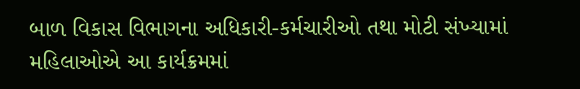બાળ વિકાસ વિભાગના અધિકારી-કર્મચારીઓ તથા મોટી સંખ્યામાં મહિલાઓએ આ કાર્યક્રમમાં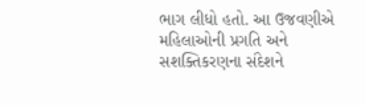ભાગ લીધો હતો. આ ઉજવણીએ મહિલાઓની પ્રગતિ અને સશક્તિકરણના સંદેશને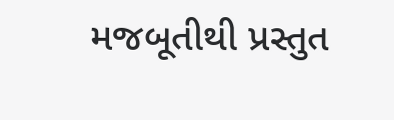મજબૂતીથી પ્રસ્તુત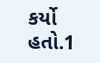કર્યો હતો.1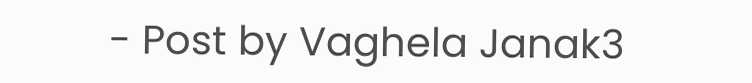- Post by Vaghela Janak3